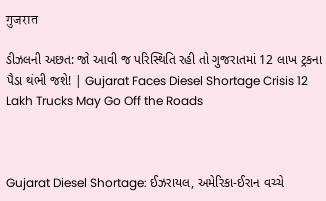गुजरात

ડીઝલની અછત: જો આવી જ પરિસ્થિતિ રહી તો ગુજરાતમાં 12 લાખ ટ્રકના પૈડા થંભી જશે! | Gujarat Faces Diesel Shortage Crisis 12 Lakh Trucks May Go Off the Roads



Gujarat Diesel Shortage: ઈઝરાયલ, અમેરિકા-ઈરાન વચ્ચે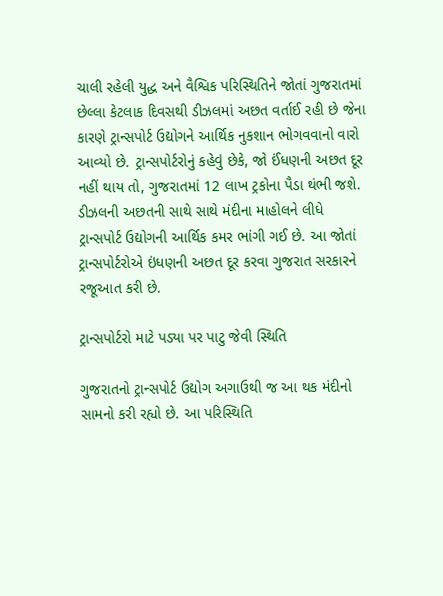ચાલી રહેલી યુદ્ધ અને વૈશ્વિક પરિસ્થિતિને જોતાં ગુજરાતમાં છેલ્લા કેટલાક દિવસથી ડીઝલમાં અછત વર્તાઈ રહી છે જેના કારણે ટ્રાન્સપોર્ટ ઉદ્યોગને આર્થિક નુકશાન ભોગવવાનો વારો આવ્યો છે. ટ્રાન્સપોર્ટરોનું કહેવું છેકે, જો ઈંધણની અછત દૂર નહીં થાય તો, ગુજરાતમાં 12 લાખ ટ્રકોના પૈડા થંભી જશે. ડીઝલની અછતની સાથે સાથે મંદીના માહોલને લીધે ટ્રાન્સપોર્ટ ઉદ્યોગની આર્થિક કમર ભાંગી ગઈ છે. આ જોતાં ટ્રાન્સપોર્ટરોએ ઇંધણની અછત દૂર કરવા ગુજરાત સરકારને રજૂઆત કરી છે.

ટ્રાન્સપોર્ટરો માટે પડ્યા પર પાટુ જેવી સ્થિતિ

ગુજરાતનો ટ્રાન્સપોર્ટ ઉદ્યોગ અગાઉથી જ આ થક મંદીનો સામનો કરી રહ્યો છે. આ પરિસ્થિતિ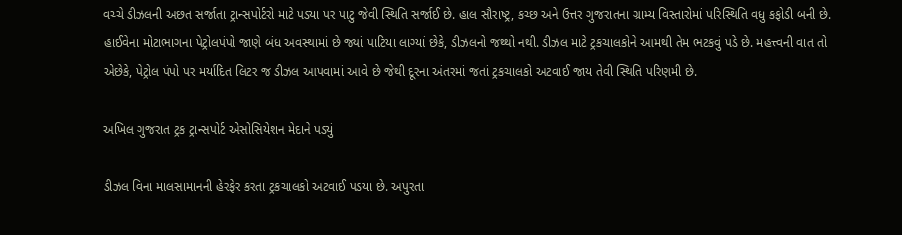વચ્ચે ડીઝલની અછત સર્જાતા ટ્રાન્સપોર્ટરો માટે પડ્યા પર પાટુ જેવી સ્થિતિ સર્જાઈ છે. હાલ સૌરાષ્ટ્ર, કચ્છ અને ઉત્તર ગુજરાતના ગ્રામ્ય વિસ્તારોમાં પરિસ્થિતિ વધુ કફોડી બની છે. હાઈવેના મોટાભાગના પેટ્રોલપંપો જાણે બંધ અવસ્થામાં છે જ્યાં પાટિયા લાગ્યાં છેકે, ડીઝલનો જથ્થો નથી. ડીઝલ માટે ટ્રકચાલકોને આમથી તેમ ભટકવું પડે છે. મહત્ત્વની વાત તો એછેકે, પેટ્રોલ પંપો પર મર્યાદિત લિટર જ ડીઝલ આપવામાં આવે છે જેથી દૂરના અંતરમાં જતાં ટ્રકચાલકો અટવાઈ જાય તેવી સ્થિતિ પરિણમી છે.

અખિલ ગુજરાત ટ્રક ટ્રાન્સપોર્ટ એસોસિયેશન મેદાને પડ્યું

ડીઝલ વિના માલસામાનની હેરફેર કરતા ટ્રકચાલકો અટવાઈ પડયા છે. અપુરતા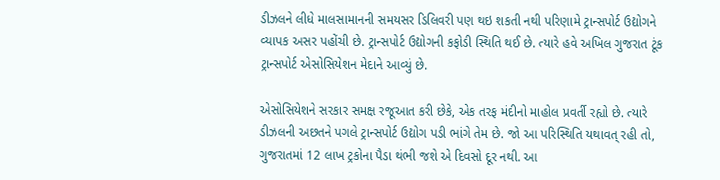ડીઝલને લીધે માલસામાનની સમયસર ડિલિવરી પણ થઇ શકતી નથી પરિણામે ટ્રાન્સપોર્ટ ઉદ્યોગને વ્યાપક અસર પહોંચી છે. ટ્રાન્સપોર્ટ ઉદ્યોગની કફોડી સ્થિતિ થઈ છે. ત્યારે હવે અખિલ ગુજરાત ટૂંક ટ્રાન્સપોર્ટ એસોસિયેશન મેદાને આવ્યું છે.

એસોસિયેશને સરકાર સમક્ષ રજૂઆત કરી છેકે, એક તરફ મંદીનો માહોલ પ્રવર્તી રહ્યો છે. ત્યારે ડીઝલની અછતને પગલે ટ્રાન્સપોર્ટ ઉદ્યોગ પડી ભાંગે તેમ છે. જો આ પરિસ્થિતિ યથાવત્ રહી તો, ગુજરાતમાં 12 લાખ ટ્રકોના પૈડા થંભી જશે એ દિવસો દૂર નથી. આ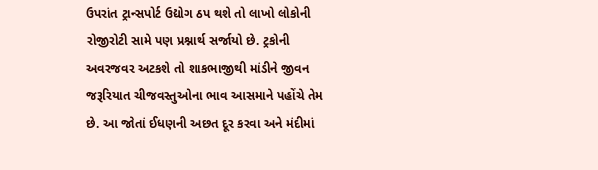ઉપરાંત ટ્રાન્સપોર્ટ ઉદ્યોગ ઠપ થશે તો લાખો લોકોની રોજીરોટી સામે પણ પ્રશ્નાર્થ સર્જાયો છે. ટ્રકોની અવરજવર અટકશે તો શાકભાજીથી માંડીને જીવન જરૂરિયાત ચીજવસ્તુઓના ભાવ આસમાને પહોંચે તેમ છે. આ જોતાં ઈધણની અછત દૂર કરવા અને મંદીમાં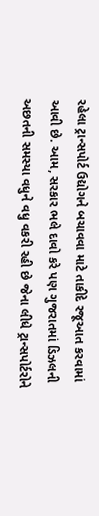રહેલા ટ્રાન્સપોર્ટ ઉદ્યોગને બચાવવા માટે તાકીદે રજૂઆત કરવામાં આવી છે. આમ, સરકાર ભલે દાવો કરે પણ ગુજરાતમાં ડિઝલની અછતની સમસ્યા વધુને વધુ વકરી રહી છે જેના લીધે ટ્રાન્સપોર્ટરોને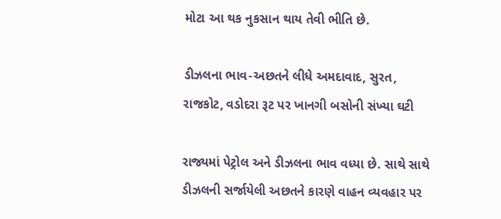મોટા આ થક નુકસાન થાય તેવી ભીતિ છે.

ડીઝલના ભાવ-અછતને લીધે અમદાવાદ, સુરત, રાજકોટ, વડોદરા રૂટ પર ખાનગી બસોની સંખ્યા ઘટી

રાજ્યમાં પેટ્રોલ અને ડીઝલના ભાવ વધ્યા છે. સાથે સાથે ડીઝલની સર્જાયેલી અછતને કારણે વાહન વ્યવહાર પર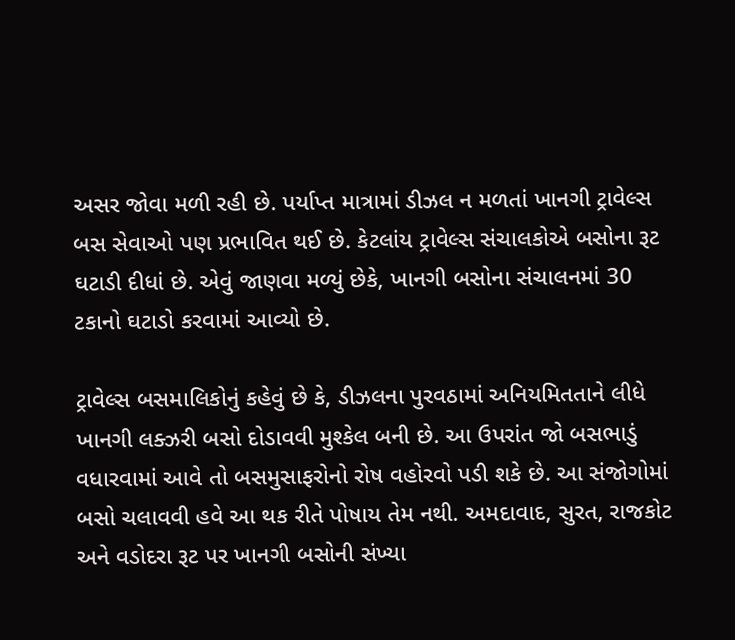અસર જોવા મળી રહી છે. પર્યાપ્ત માત્રામાં ડીઝલ ન મળતાં ખાનગી ટ્રાવેલ્સ બસ સેવાઓ પણ પ્રભાવિત થઈ છે. કેટલાંય ટ્રાવેલ્સ સંચાલકોએ બસોના રૂટ ઘટાડી દીધાં છે. એવું જાણવા મળ્યું છેકે, ખાનગી બસોના સંચાલનમાં 30 ટકાનો ઘટાડો કરવામાં આવ્યો છે.

ટ્રાવેલ્સ બસમાલિકોનું કહેવું છે કે, ડીઝલના પુરવઠામાં અનિયમિતતાને લીધે ખાનગી લક્ઝરી બસો દોડાવવી મુશ્કેલ બની છે. આ ઉપરાંત જો બસભાડું વધારવામાં આવે તો બસમુસાફરોનો રોષ વહોરવો પડી શકે છે. આ સંજોગોમાં બસો ચલાવવી હવે આ થક રીતે પોષાય તેમ નથી. અમદાવાદ, સુરત, રાજકોટ અને વડોદરા રૂટ પર ખાનગી બસોની સંખ્યા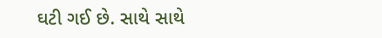ઘટી ગઈ છે. સાથે સાથે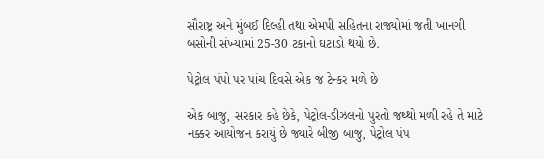સૌરાષ્ટ્ર અને મુંબઈ દિલ્હી તથા એમપી સહિતના રાજ્યોમાં જતી ખાનગી બસોની સંખ્યામાં 25-30 ટકાનો ઘટાડો થયો છે.

પેટ્રોલ પંપો પર પાંચ દિવસે એક જ ટેન્કર મળે છે

એક બાજુ, સરકાર કહે છેકે, પેટ્રોલ-ડીઝલનો પુરતો જથ્થો મળી રહે તે માટે નક્કર આયોજન કરાયું છે જ્યારે બીજી બાજુ, પેટ્રોલ પંપ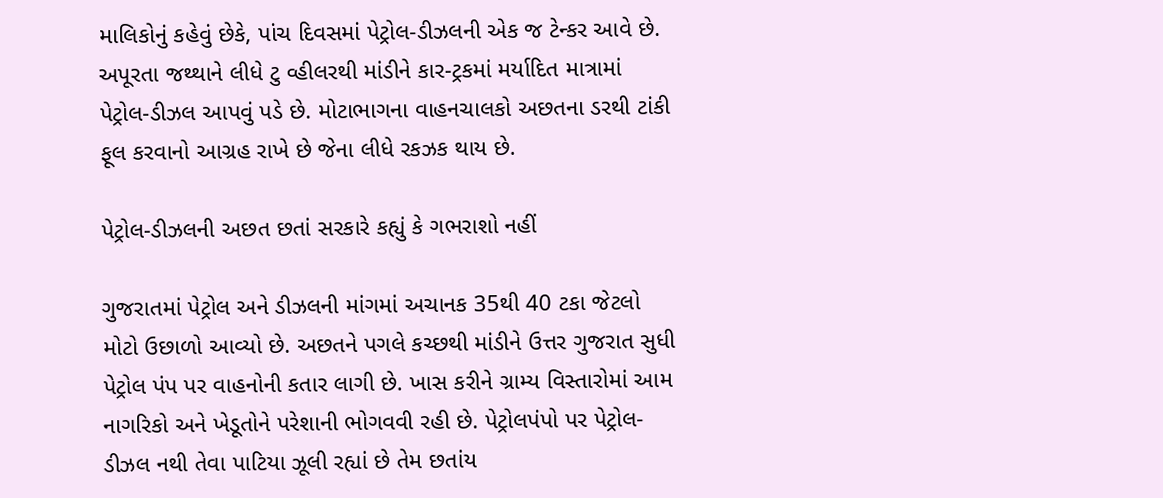માલિકોનું કહેવું છેકે, પાંચ દિવસમાં પેટ્રોલ-ડીઝલની એક જ ટેન્કર આવે છે. અપૂરતા જથ્થાને લીધે ટુ વ્હીલરથી માંડીને કાર-ટ્રકમાં મર્યાદિત માત્રામાં પેટ્રોલ-ડીઝલ આપવું પડે છે. મોટાભાગના વાહનચાલકો અછતના ડરથી ટાંકી ફૂલ કરવાનો આગ્રહ રાખે છે જેના લીધે રકઝક થાય છે.

પેટ્રોલ-ડીઝલની અછત છતાં સરકારે કહ્યું કે ગભરાશો નહીં

ગુજરાતમાં પેટ્રોલ અને ડીઝલની માંગમાં અચાનક 35થી 40 ટકા જેટલો મોટો ઉછાળો આવ્યો છે. અછતને પગલે કચ્છથી માંડીને ઉત્તર ગુજરાત સુધી પેટ્રોલ પંપ પર વાહનોની કતાર લાગી છે. ખાસ કરીને ગ્રામ્ય વિસ્તારોમાં આમ નાગરિકો અને ખેડૂતોને પરેશાની ભોગવવી રહી છે. પેટ્રોલપંપો પર પેટ્રોલ-ડીઝલ નથી તેવા પાટિયા ઝૂલી રહ્યાં છે તેમ છતાંય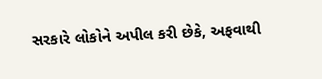સરકારે લોકોને અપીલ કરી છેકે, અફવાથી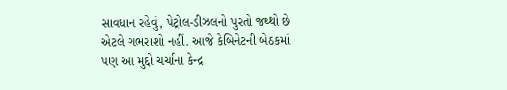સાવધાન રહેવું, પેટ્રોલ-ડીઝલનો પુરતો જથ્થો છે એટલે ગભરાશો નહીં. આજે કેબિનેટની બેઠકમાં પણ આ મુદ્દો ચર્ચાના કેન્દ્ર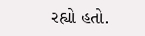રહ્યો હતો.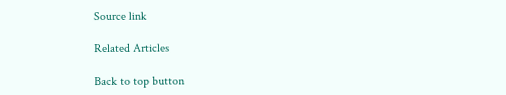Source link

Related Articles

Back to top button